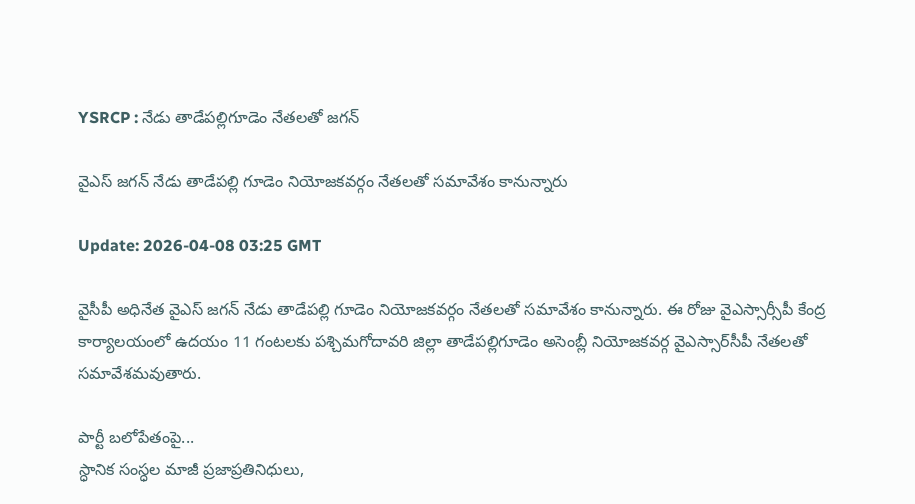YSRCP : నేడు తాడేపల్లిగూడెం నేతలతో జగన్

వైఎస్ జగన్ నేడు తాడేపల్లి గూడెం నియోజకవర్గం నేతలతో సమావేశం కానున్నారు

Update: 2026-04-08 03:25 GMT

వైసీపీ అధినేత వైఎస్ జగన్ నేడు తాడేపల్లి గూడెం నియోజకవర్గం నేతలతో సమావేశం కానున్నారు. ఈ రోజు వైఎస్సార్సీపీ కేంద్ర కార్యాలయంలో ఉదయం 11 గంటలకు పశ్చిమగోదావరి జిల్లా తాడేపల్లిగూడెం అసెంబ్లీ నియోజకవర్గ వైఎస్సార్‌సీపీ నేతలతో సమావేశమవుతారు.

పార్టీ బలోపేతంపై...
స్ధానిక సంస్ధల మాజీ ప్రజాప్రతినిధులు,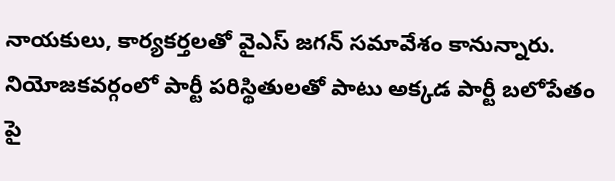నాయకులు, కార్యకర్తలతో వైఎస్‌ జగన్‌ సమావేశం కానున్నారు. నియోజకవర్గంలో పార్టీ పరిస్థితులతో పాటు అక్కడ పార్టీ బలోపేతం పై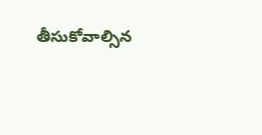తీసుకోవాల్సిన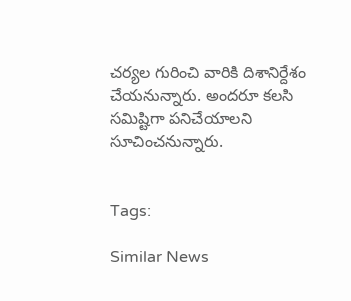చర్యల గురించి వారికి దిశానిర్దేశం చేయనున్నారు. అందరూ కలసి సమిష్టిగా పనిచేయాలని సూచించనున్నారు.


Tags:

Similar News